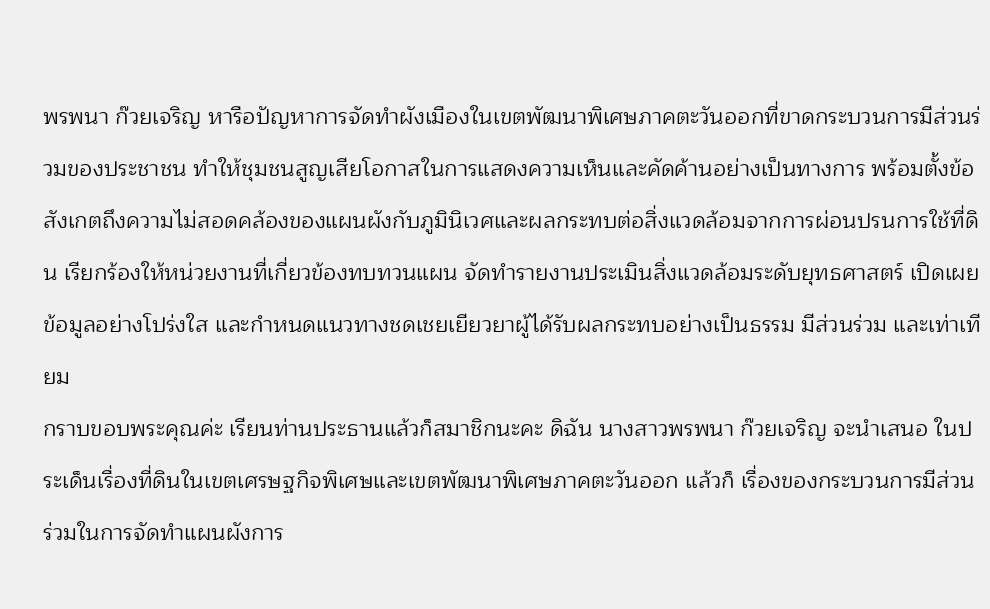พรพนา ก๊วยเจริญ หารือปัญหาการจัดทำผังเมืองในเขตพัฒนาพิเศษภาคตะวันออกที่ขาดกระบวนการมีส่วนร่วมของประชาชน ทำให้ชุมชนสูญเสียโอกาสในการแสดงความเห็นและคัดค้านอย่างเป็นทางการ พร้อมตั้งข้อสังเกตถึงความไม่สอดคล้องของแผนผังกับภูมินิเวศและผลกระทบต่อสิ่งแวดล้อมจากการผ่อนปรนการใช้ที่ดิน เรียกร้องให้หน่วยงานที่เกี่ยวข้องทบทวนแผน จัดทำรายงานประเมินสิ่งแวดล้อมระดับยุทธศาสตร์ เปิดเผยข้อมูลอย่างโปร่งใส และกำหนดแนวทางชดเชยเยียวยาผู้ได้รับผลกระทบอย่างเป็นธรรม มีส่วนร่วม และเท่าเทียม
กราบขอบพระคุณค่ะ เรียนท่านประธานแล้วก็สมาชิกนะคะ ดิฉัน นางสาวพรพนา ก๊วยเจริญ จะนำเสนอ ในประเด็นเรื่องที่ดินในเขตเศรษฐกิจพิเศษและเขตพัฒนาพิเศษภาคตะวันออก แล้วก็ เรื่องของกระบวนการมีส่วนร่วมในการจัดทำแผนผังการ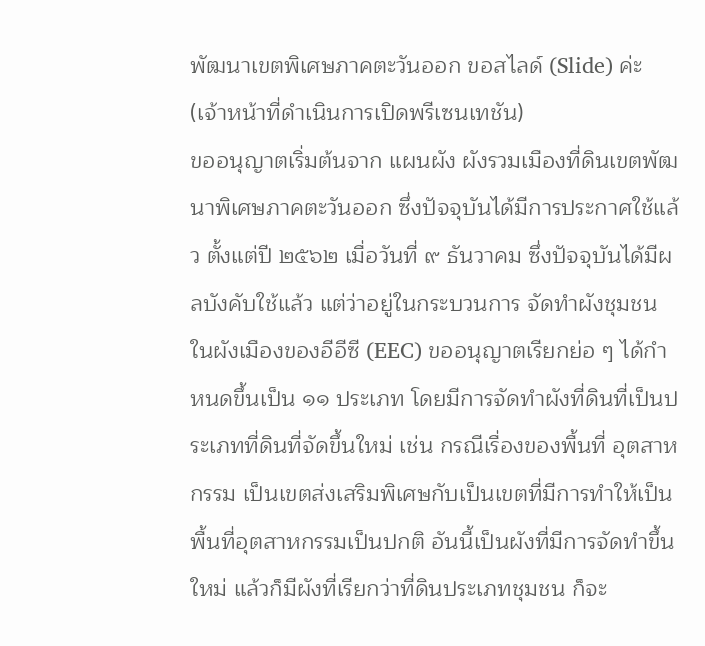พัฒนาเขตพิเศษภาคตะวันออก ขอสไลด์ (Slide) ค่ะ
(เจ้าหน้าที่ดำเนินการเปิดพรีเซนเทชัน)
ขออนุญาตเริ่มต้นจาก แผนผัง ผังรวมเมืองที่ดินเขตพัฒนาพิเศษภาคตะวันออก ซึ่งปัจจุบันได้มีการประกาศใช้แล้ว ตั้งแต่ปี ๒๕๖๒ เมื่อวันที่ ๙ ธันวาคม ซึ่งปัจจุบันได้มีผลบังคับใช้แล้ว แต่ว่าอยู่ในกระบวนการ จัดทำผังชุมชน ในผังเมืองของอีอีซี (EEC) ขออนุญาตเรียกย่อ ๆ ได้กำหนดขึ้นเป็น ๑๑ ประเภท โดยมีการจัดทำผังที่ดินที่เป็นประเภทที่ดินที่จัดขึ้นใหม่ เช่น กรณีเรื่องของพื้นที่ อุตสาหกรรม เป็นเขตส่งเสริมพิเศษกับเป็นเขตที่มีการทำให้เป็นพื้นที่อุตสาหกรรมเป็นปกติ อันนี้เป็นผังที่มีการจัดทำขึ้นใหม่ แล้วก็มีผังที่เรียกว่าที่ดินประเภทชุมชน ก็จะ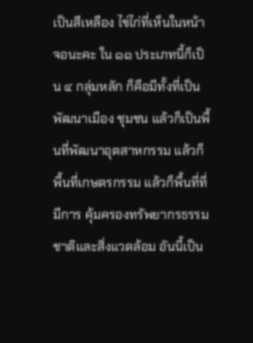เป็นสีเหลือง ไข่ไก่ที่เห็นในหน้าจอนะคะ ใน ๑๑ ประเภทนี้ก็เป็น ๔ กลุ่มหลัก ก็คือมีทั้งที่เป็นพัฒนาเมือง ชุมชน แล้วก็เป็นพื้นที่พัฒนาอุตสาหกรรม แล้วก็พื้นที่เกษตรกรรม แล้วก็พื้นที่ที่มีการ คุ้มครองทรัพยากรธรรมชาติและสิ่งแวดล้อม อันนี้เป็น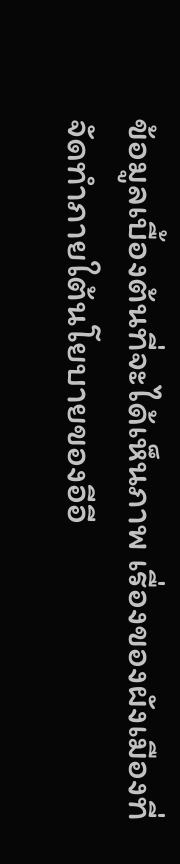ข้อมูลเบื้องต้นที่จะได้เห็นภาพ เรื่องของผังเมืองที่จัดทำภายใต้นโยบายของอีอี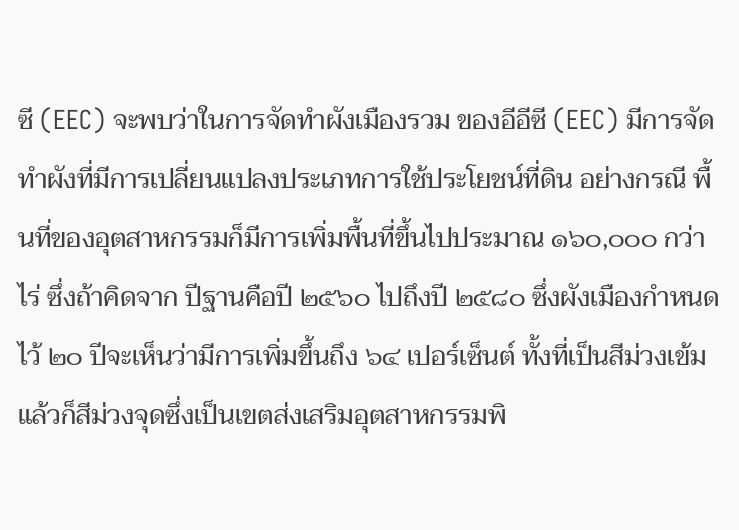ซี (EEC) จะพบว่าในการจัดทำผังเมืองรวม ของอีอีซี (EEC) มีการจัดทำผังที่มีการเปลี่ยนแปลงประเภทการใช้ประโยชน์ที่ดิน อย่างกรณี พื้นที่ของอุตสาหกรรมก็มีการเพิ่มพื้นที่ขึ้นไปประมาณ ๑๖๐,๐๐๐ กว่าไร่ ซึ่งถ้าคิดจาก ปีฐานคือปี ๒๕๖๐ ไปถึงปี ๒๕๘๐ ซึ่งผังเมืองกำหนดไว้ ๒๐ ปีจะเห็นว่ามีการเพิ่มขึ้นถึง ๖๔ เปอร์เซ็นต์ ทั้งที่เป็นสีม่วงเข้ม แล้วก็สีม่วงจุดซึ่งเป็นเขตส่งเสริมอุตสาหกรรมพิ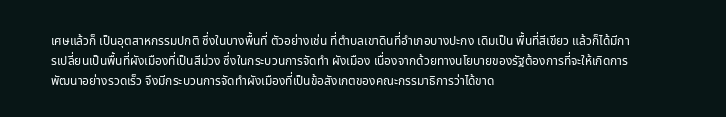เศษแล้วก็ เป็นอุตสาหกรรมปกติ ซึ่งในบางพื้นที่ ตัวอย่างเช่น ที่ตำบลเขาดินที่อำเภอบางปะกง เดิมเป็น พื้นที่สีเขียว แล้วก็ได้มีการเปลี่ยนเป็นพื้นที่ผังเมืองที่เป็นสีม่วง ซึ่งในกระบวนการจัดทำ ผังเมือง เนื่องจากด้วยทางนโยบายของรัฐต้องการที่จะให้เกิดการพัฒนาอย่างรวดเร็ว จึงมีกระบวนการจัดทำผังเมืองที่เป็นข้อสังเกตของคณะกรรมาธิการว่าได้ขาด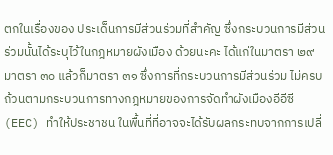ตกในเรื่องของ ประเด็นการมีส่วนร่วมที่สำคัญ ซึ่งกระบวนการมีส่วนร่วมนั้นได้ระบุไว้ในกฎหมายผังเมือง ด้วยนะคะ ได้แก่ในมาตรา ๒๙ มาตรา ๓๐ แล้วก็มาตรา ๓๑ ซึ่งการที่กระบวนการมีส่วนร่วม ไม่ครบถ้วนตามกระบวนการทางกฎหมายของการจัดทำผังเมืองอีอีซี (EEC) ทำให้ประชาชน ในพื้นที่ที่อาจจะได้รับผลกระทบจากการเปลี่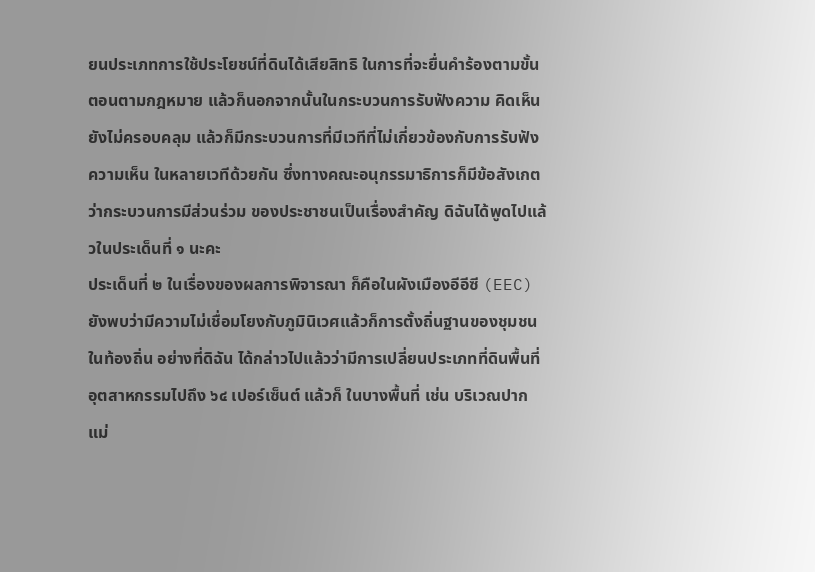ยนประเภทการใช้ประโยชน์ที่ดินได้เสียสิทธิ ในการที่จะยื่นคำร้องตามขั้นตอนตามกฎหมาย แล้วก็นอกจากนั้นในกระบวนการรับฟังความ คิดเห็นยังไม่ครอบคลุม แล้วก็มีกระบวนการที่มีเวทีที่ไม่เกี่ยวข้องกับการรับฟังความเห็น ในหลายเวทีด้วยกัน ซึ่งทางคณะอนุกรรมาธิการก็มีข้อสังเกตว่ากระบวนการมีส่วนร่วม ของประชาชนเป็นเรื่องสำคัญ ดิฉันได้พูดไปแล้วในประเด็นที่ ๑ นะคะ
ประเด็นที่ ๒ ในเรื่องของผลการพิจารณา ก็คือในผังเมืองอีอีซี (EEC) ยังพบว่ามีความไม่เชื่อมโยงกับภูมินิเวศแล้วก็การตั้งถิ่นฐานของชุมชนในท้องถิ่น อย่างที่ดิฉัน ได้กล่าวไปแล้วว่ามีการเปลี่ยนประเภทที่ดินพื้นที่อุตสาหกรรมไปถึง ๖๔ เปอร์เซ็นต์ แล้วก็ ในบางพื้นที่ เช่น บริเวณปากแม่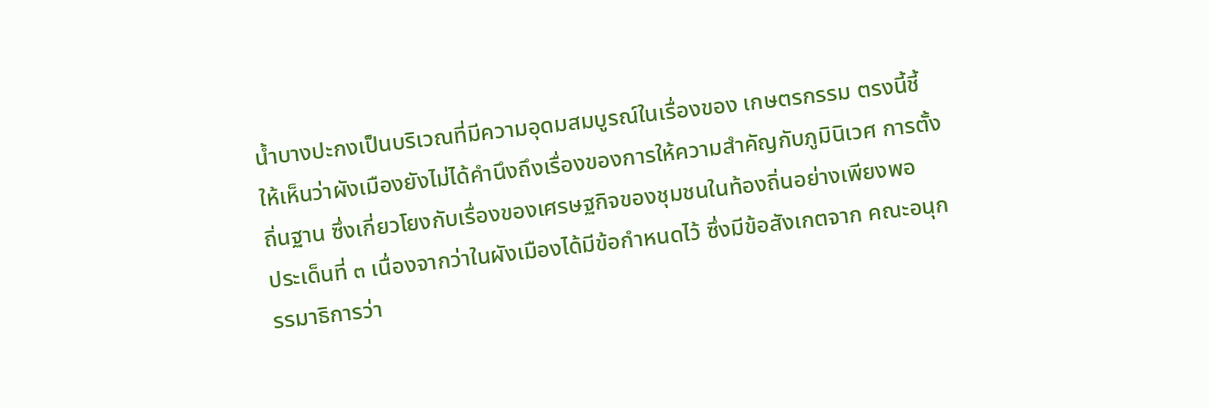น้ำบางปะกงเป็นบริเวณที่มีความอุดมสมบูรณ์ในเรื่องของ เกษตรกรรม ตรงนี้ชี้ให้เห็นว่าผังเมืองยังไม่ได้คำนึงถึงเรื่องของการให้ความสำคัญกับภูมินิเวศ การตั้งถิ่นฐาน ซึ่งเกี่ยวโยงกับเรื่องของเศรษฐกิจของชุมชนในท้องถิ่นอย่างเพียงพอ
ประเด็นที่ ๓ เนื่องจากว่าในผังเมืองได้มีข้อกำหนดไว้ ซึ่งมีข้อสังเกตจาก คณะอนุกรรมาธิการว่า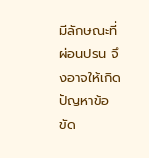มีลักษณะที่ผ่อนปรน จึงอาจให้เกิดปัญหาข้อขัด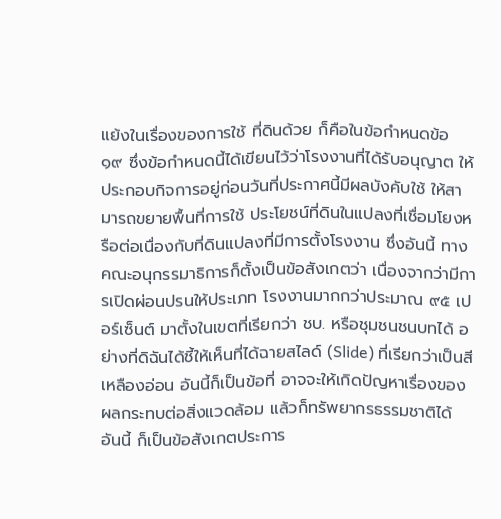แย้งในเรื่องของการใช้ ที่ดินด้วย ก็คือในข้อกำหนดข้อ ๑๙ ซึ่งข้อกำหนดนี้ได้เขียนไว้ว่าโรงงานที่ได้รับอนุญาต ให้ประกอบกิจการอยู่ก่อนวันที่ประกาศนี้มีผลบังคับใช้ ให้สามารถขยายพื้นที่การใช้ ประโยชน์ที่ดินในแปลงที่เชื่อมโยงหรือต่อเนื่องกับที่ดินแปลงที่มีการตั้งโรงงาน ซึ่งอันนี้ ทางคณะอนุกรรมาธิการก็ตั้งเป็นข้อสังเกตว่า เนื่องจากว่ามีการเปิดผ่อนปรนให้ประเภท โรงงานมากกว่าประมาณ ๙๕ เปอร์เซ็นต์ มาตั้งในเขตที่เรียกว่า ชบ. หรือชุมชนชนบทได้ อย่างที่ดิฉันได้ชี้ให้เห็นที่ได้ฉายสไลด์ (Slide) ที่เรียกว่าเป็นสีเหลืองอ่อน อันนี้ก็เป็นข้อที่ อาจจะให้เกิดปัญหาเรื่องของผลกระทบต่อสิ่งแวดล้อม แล้วก็ทรัพยากรธรรมชาติได้ อันนี้ ก็เป็นข้อสังเกตประการ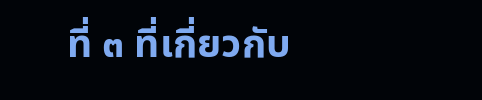ที่ ๓ ที่เกี่ยวกับ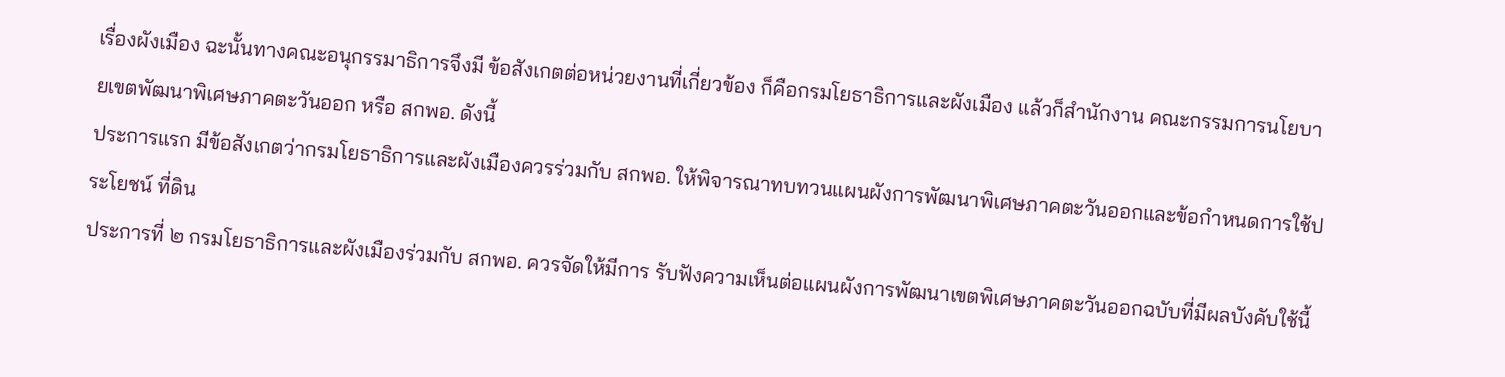เรื่องผังเมือง ฉะนั้นทางคณะอนุกรรมาธิการจึงมี ข้อสังเกตต่อหน่วยงานที่เกี่ยวข้อง ก็คือกรมโยธาธิการและผังเมือง แล้วก็สำนักงาน คณะกรรมการนโยบายเขตพัฒนาพิเศษภาคตะวันออก หรือ สกพอ. ดังนี้
ประการแรก มีข้อสังเกตว่ากรมโยธาธิการและผังเมืองควรร่วมกับ สกพอ. ให้พิจารณาทบทวนแผนผังการพัฒนาพิเศษภาคตะวันออกและข้อกำหนดการใช้ประโยชน์ ที่ดิน
ประการที่ ๒ กรมโยธาธิการและผังเมืองร่วมกับ สกพอ. ควรจัดให้มีการ รับฟังความเห็นต่อแผนผังการพัฒนาเขตพิเศษภาคตะวันออกฉบับที่มีผลบังคับใช้นี้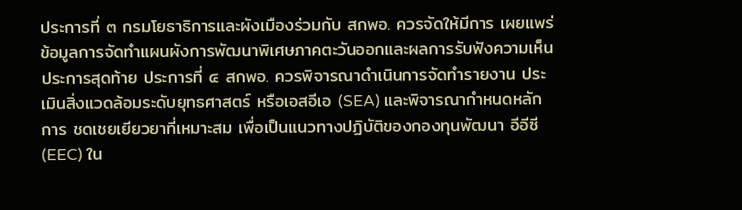ประการที่ ๓ กรมโยธาธิการและผังเมืองร่วมกับ สกพอ. ควรจัดให้มีการ เผยแพร่ข้อมูลการจัดทำแผนผังการพัฒนาพิเศษภาคตะวันออกและผลการรับฟังความเห็น
ประการสุดท้าย ประการที่ ๔ สกพอ. ควรพิจารณาดำเนินการจัดทำรายงาน ประเมินสิ่งแวดล้อมระดับยุทธศาสตร์ หรือเอสอีเอ (SEA) และพิจารณากำหนดหลักการ ชดเชยเยียวยาที่เหมาะสม เพื่อเป็นแนวทางปฏิบัติของกองทุนพัฒนา อีอีซี (EEC) ใน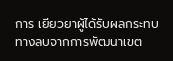การ เยียวยาผู้ได้รับผลกระทบทางลบจากการพัฒนาเขต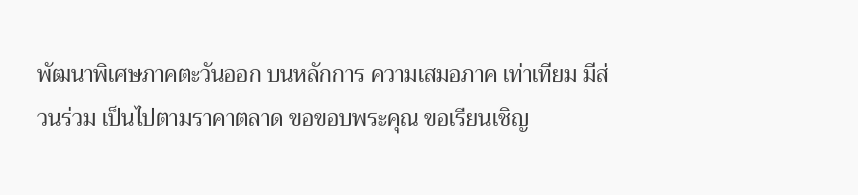พัฒนาพิเศษภาคตะวันออก บนหลักการ ความเสมอภาค เท่าเทียม มีส่วนร่วม เป็นไปตามราคาตลาด ขอขอบพระคุณ ขอเรียนเชิญ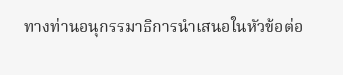ทางท่านอนุกรรมาธิการนำเสนอในหัวข้อต่อ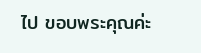ไป ขอบพระคุณค่ะ